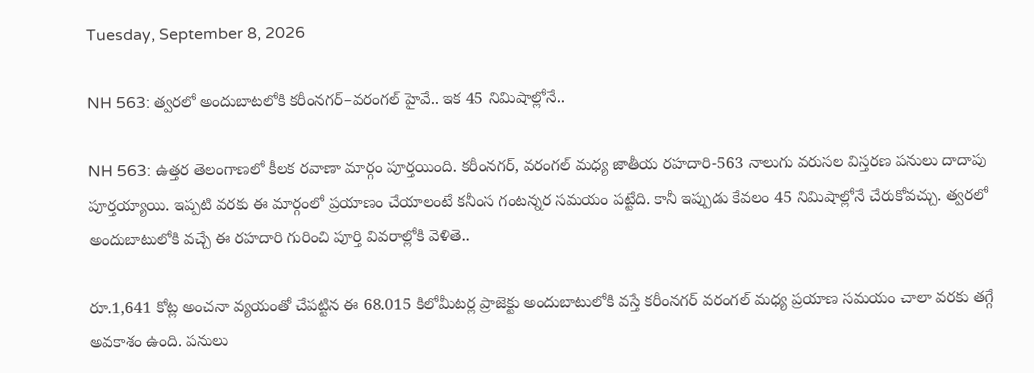Tuesday, September 8, 2026

NH 563: త్వరలో అందుబాటలోకి కరీంనగర్‌–వరంగల్‌ హైవే.. ఇక 45 నిమిషాల్లోనే..

NH 563: ఉత్తర తెలంగాణలో కీలక రవాణా మార్గం పూర్తయింది. కరీంనగర్‌, వరంగల్‌ మధ్య జాతీయ రహదారి-563 నాలుగు వరుసల విస్తరణ పనులు దాదాపు పూర్తయ్యాయి. ఇప్పటి వరకు ఈ మార్గంలో ప్రయాణం చేయాలంటే కనీంస గంటన్నర సమయం పట్టేది. కానీ ఇప్పుడు కేవలం 45 నిమిషాల్లోనే చేరుకోవచ్చు. త్వరలో అందుబాటులోకి వచ్చే ఈ రహదారి గురించి పూర్తి వివరాల్లోకి వెళితె..

రూ.1,641 కోట్ల అంచనా వ్యయంతో చేపట్టిన ఈ 68.015 కిలోమీటర్ల ప్రాజెక్టు అందుబాటులోకి వస్తే కరీంనగర్‌ వరంగల్‌ మధ్య ప్రయాణ సమయం చాలా వరకు తగ్గే అవకాశం ఉంది. పనులు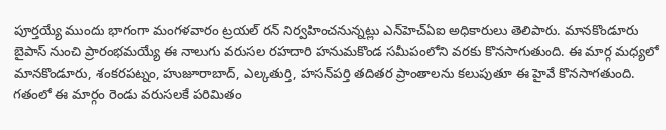పూర్తయ్యే ముందు భాగంగా మంగళవారం ట్రయల్ రన్ నిర్వహించనున్నట్లు ఎన్‌హెచ్‌ఏఐ అధికారులు తెలిపారు. మానకొండూరు బైపాస్‌ నుంచి ప్రారంభమయ్యే ఈ నాలుగు వరుసల రహదారి హనుమకొండ సమీపంలోని వరకు కొనసాగుతుంది. ఈ మార్గ మధ్యలో మానకొండూరు, శంకరపట్నం, హుజూరాబాద్‌, ఎల్కతుర్తి, హసన్‌పర్తి తదితర ప్రాంతాలను కలుపుతూ ఈ హైవే కొనసాగతుంది. గతంలో ఈ మార్గం రెండు వరుసలకే పరిమితం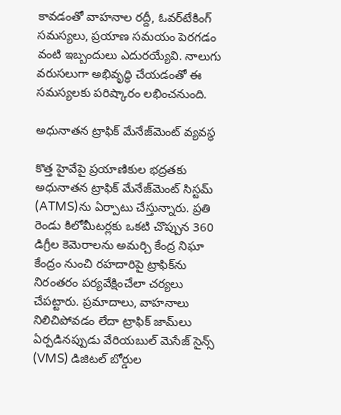కావడంతో వాహనాల రద్దీ, ఓవర్‌టేకింగ్‌ సమస్యలు, ప్రయాణ సమయం పెరగడం వంటి ఇబ్బందులు ఎదురయ్యేవి. నాలుగు వరుసలుగా అభివృద్ధి చేయడంతో ఈ సమస్యలకు పరిష్కారం లభించనుంది.

అధునాతన ట్రాఫిక్‌ మేనేజ్‌మెంట్‌ వ్యవస్థ

కొత్త హైవేపై ప్రయాణికుల భద్రతకు అధునాతన ట్రాఫిక్‌ మేనేజ్‌మెంట్‌ సిస్టమ్‌ (ATMS)ను ఏర్పాటు చేస్తున్నారు. ప్రతి రెండు కిలోమీటర్లకు ఒకటి చొప్పున 360 డిగ్రీల కెమెరాలను అమర్చి కేంద్ర నిఘా కేంద్రం నుంచి రహదారిపై ట్రాఫిక్‌ను నిరంతరం పర్యవేక్షించేలా చర్యలు చేపట్టారు. ప్రమాదాలు, వాహనాలు నిలిచిపోవడం లేదా ట్రాఫిక్‌ జామ్‌లు ఏర్పడినప్పుడు వేరియబుల్‌ మెసేజ్‌ సైన్స్‌ (VMS) డిజిటల్‌ బోర్డుల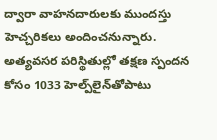ద్వారా వాహనదారులకు ముందస్తు హెచ్చరికలు అందించనున్నారు. అత్యవసర పరిస్థితుల్లో తక్షణ స్పందన కోసం 1033 హెల్ప్‌లైన్‌తోపాటు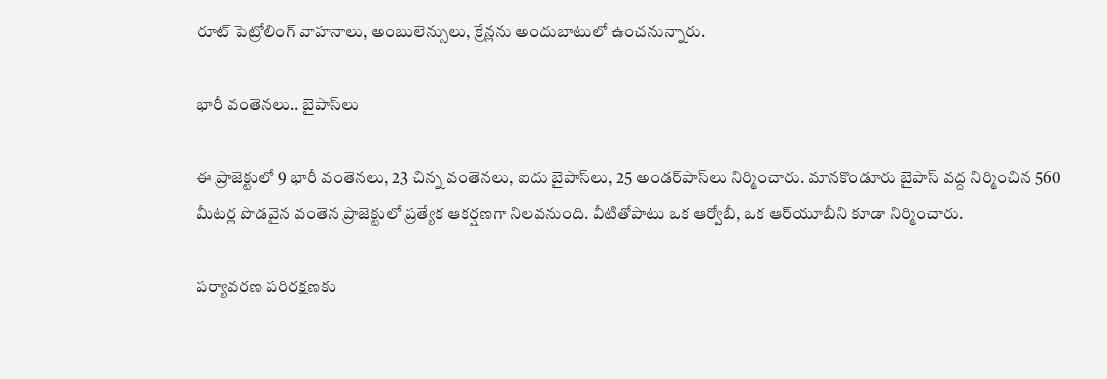రూట్‌ పెట్రోలింగ్‌ వాహనాలు, అంబులెన్సులు, క్రేన్లను అందుబాటులో ఉంచనున్నారు.

భారీ వంతెనలు.. బైపాస్‌లు

ఈ ప్రాజెక్టులో 9 భారీ వంతెనలు, 23 చిన్న వంతెనలు, ఐదు బైపాస్‌లు, 25 అండర్‌పాస్‌లు నిర్మించారు. మానకొండూరు బైపాస్‌ వద్ద నిర్మించిన 560 మీటర్ల పొడవైన వంతెన ప్రాజెక్టులో ప్రత్యేక ఆకర్షణగా నిలవనుంది. వీటితోపాటు ఒక ఆర్వోబీ, ఒక ఆర్‌యూబీని కూడా నిర్మించారు.

పర్యావరణ పరిరక్షణకు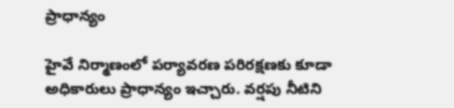ప్రాధాన్యం

హైవే నిర్మాణంలో పర్యావరణ పరిరక్షణకు కూడా అధికారులు ప్రాధాన్యం ఇచ్చారు. వర్షపు నీటిని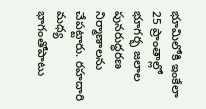భూమిలోకి ఇంకేలా 25 ప్రాంతాల్లో భూగర్భ జలాల పునరుద్ధరణ నిర్మాణాలను చేపట్టారు. రహదారి మధ్య భాగంతోపాటు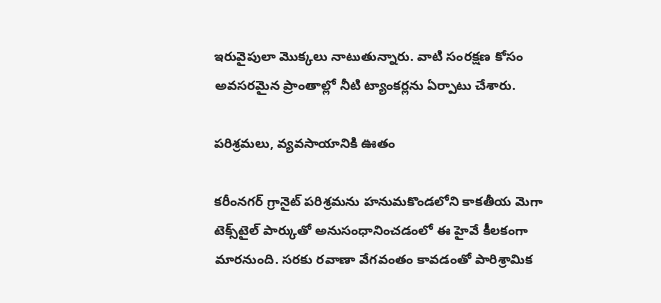ఇరువైపులా మొక్కలు నాటుతున్నారు. వాటి సంరక్షణ కోసం అవసరమైన ప్రాంతాల్లో నీటి ట్యాంకర్లను ఏర్పాటు చేశారు.

పరిశ్రమలు, వ్యవసాయానికి ఊతం

కరీంనగర్‌ గ్రానైట్‌ పరిశ్రమను హనుమకొండలోని కాకతీయ మెగా టెక్స్‌టైల్‌ పార్కుతో అనుసంధానించడంలో ఈ హైవే కీలకంగా మారనుంది. సరకు రవాణా వేగవంతం కావడంతో పారిశ్రామిక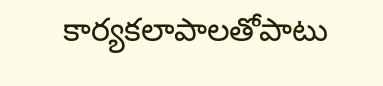కార్యకలాపాలతోపాటు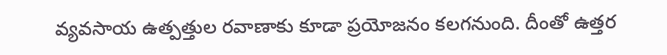వ్యవసాయ ఉత్పత్తుల రవాణాకు కూడా ప్రయోజనం కలగనుంది. దీంతో ఉత్తర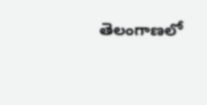తెలంగాణలో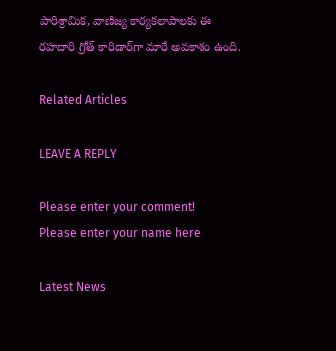పారిశ్రామిక, వాణిజ్య కార్యకలాపాలకు ఈ రహదారి గ్రోత్‌ కారిడార్‌గా మారే అవకాశం ఉంది.

Related Articles

LEAVE A REPLY

Please enter your comment!
Please enter your name here

Latest News